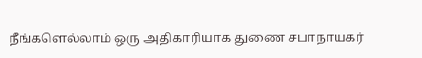நீங்களெல்லாம் ஒரு அதிகாரியாக துணை சபாநாயகர்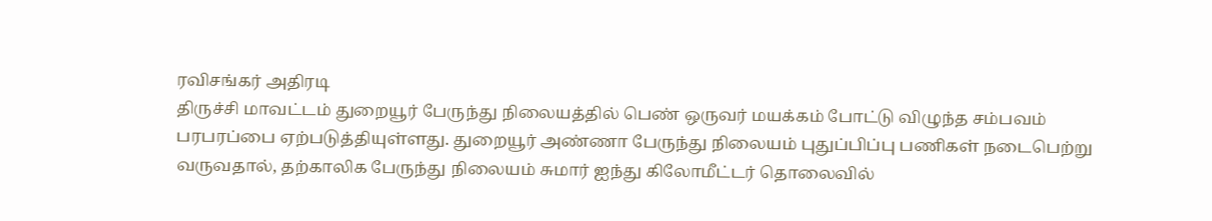ரவிசங்கர் அதிரடி
திருச்சி மாவட்டம் துறையூர் பேருந்து நிலையத்தில் பெண் ஒருவர் மயக்கம் போட்டு விழுந்த சம்பவம் பரபரப்பை ஏற்படுத்தியுள்ளது. துறையூர் அண்ணா பேருந்து நிலையம் புதுப்பிப்பு பணிகள் நடைபெற்று வருவதால், தற்காலிக பேருந்து நிலையம் சுமார் ஐந்து கிலோமீட்டர் தொலைவில்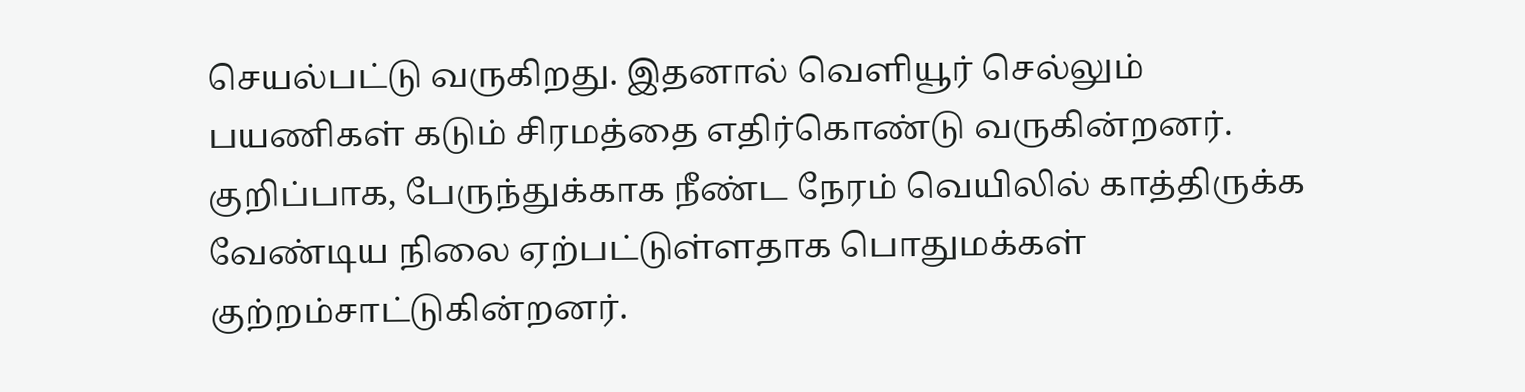செயல்பட்டு வருகிறது. இதனால் வெளியூர் செல்லும் பயணிகள் கடும் சிரமத்தை எதிர்கொண்டு வருகின்றனர். குறிப்பாக, பேருந்துக்காக நீண்ட நேரம் வெயிலில் காத்திருக்க வேண்டிய நிலை ஏற்பட்டுள்ளதாக பொதுமக்கள் குற்றம்சாட்டுகின்றனர்.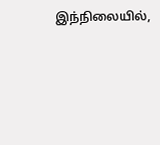இந்நிலையில்,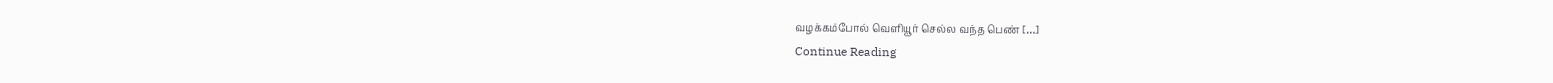வழக்கம்போல் வெளியூர் செல்ல வந்த பெண் […]
Continue Reading